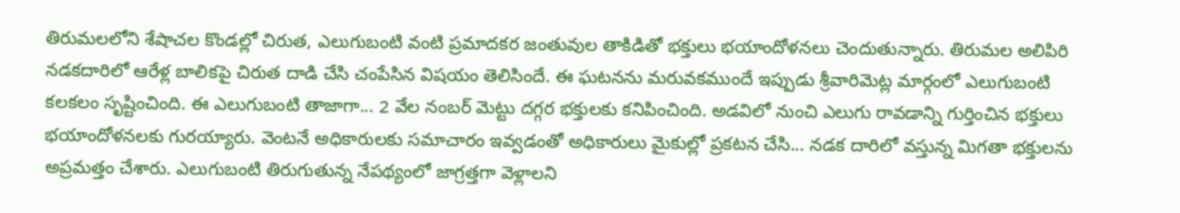తిరుమలలోని శేషాచల కొండల్లో చిరుత, ఎలుగుబంటి వంటి ప్రమాదకర జంతువుల తాకిడితో భక్తులు భయాందోళనలు చెందుతున్నారు. తిరుమల అలిపిరి నడకదారిలో ఆరేళ్ల బాలికపై చిరుత దాడి చేసి చంపేసిన విషయం తెలిసిందే. ఈ ఘటనను మరువకముందే ఇప్పుడు శ్రీవారిమెట్ల మార్గంలో ఎలుగుబంటి కలకలం సృష్టించింది. ఈ ఎలుగుబంటి తాజాగా... 2 వేల నంబర్ మెట్టు దగ్గర భక్తులకు కనిపించింది. అడవిలో నుంచి ఎలుగు రావడాన్ని గుర్తించిన భక్తులు భయాందోళనలకు గురయ్యారు. వెంటనే అధికారులకు సమాచారం ఇవ్వడంతో అధికారులు మైకుల్లో ప్రకటన చేసి... నడక దారిలో వస్తున్న మిగతా భక్తులను అప్రమత్తం చేశారు. ఎలుగుబంటి తిరుగుతున్న నేపథ్యంలో జాగ్రత్తగా వెళ్లాలని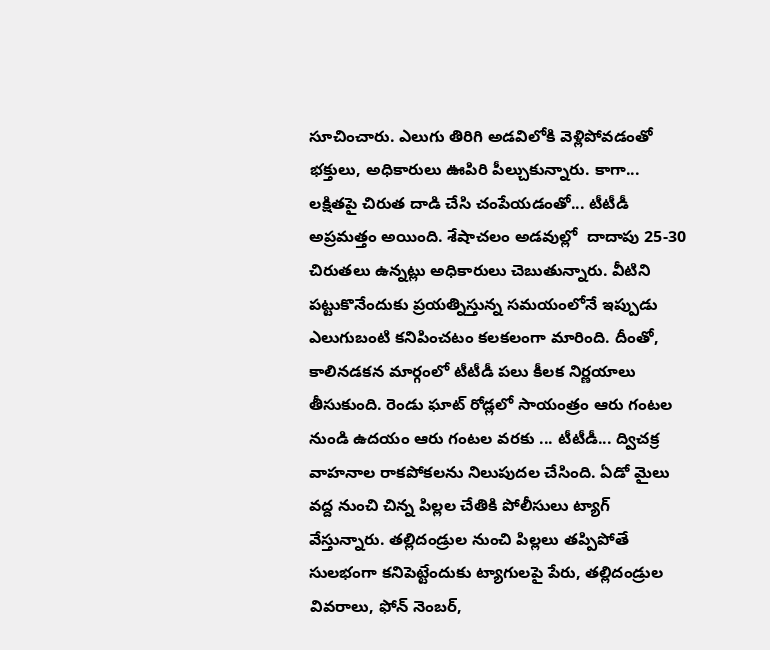సూచించారు. ఎలుగు తిరిగి అడవిలోకి వెళ్లిపోవడంతో భక్తులు, అధికారులు ఊపిరి పీల్చుకున్నారు. కాగా... లక్షితపై చిరుత దాడి చేసి చంపేయడంతో... టీటీడీ అప్రమత్తం అయింది. శేషాచలం అడవుల్లో  దాదాపు 25-30 చిరుతలు ఉన్నట్లు అధికారులు చెబుతున్నారు. వీటిని పట్టుకొనేందుకు ప్రయత్నిస్తున్న సమయంలోనే ఇప్పుడు ఎలుగుబంటి కనిపించటం కలకలంగా మారింది. దీంతో, కాలినడకన మార్గంలో టీటీడీ పలు కీలక నిర్ణయాలు తీసుకుంది. రెండు ఘాట్‌ రోడ్లలో సాయంత్రం ఆరు గంటల నుండి ఉదయం ఆరు గంటల వరకు ... టీటీడీ... ద్విచక్ర వాహనాల రాకపోకలను నిలుపుదల చేసింది. ఏడో మైలు వద్ద నుంచి చిన్న పిల్లల చేతికి పోలీసులు ట్యాగ్‌ వేస్తున్నారు. తల్లిదండ్రుల నుంచి పిల్లలు తప్పిపోతే సులభంగా కనిపెట్టేందుకు ట్యాగులపై పేరు, తల్లిదండ్రుల వివరాలు, ఫోన్‌ నెంబర్‌,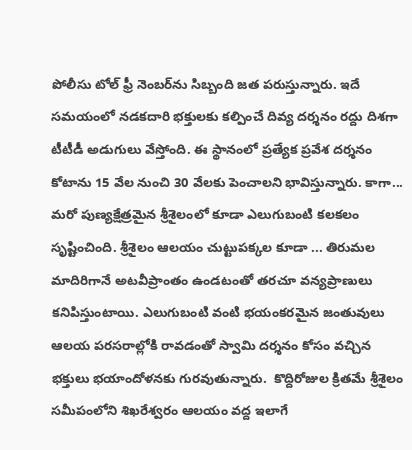పోలీసు టోల్‌ ఫ్రీ నెంబర్‌ను సిబ్బంది జత పరుస్తున్నారు. ఇదే సమయంలో నడకదారి భక్తులకు కల్పించే దివ్య దర్శనం రద్దు దిశగా టీటీడీ అడుగులు వేస్తోంది. ఈ స్థానంలో ప్రత్యేక ప్రవేశ దర్శనం కోటాను 15 వేల నుంచి 30 వేలకు పెంచాలని భావిస్తున్నారు. కాగా... మరో పుణ్యక్షేత్రమైన శ్రీశైలంలో కూడా ఎలుగుబంటి కలకలం సృష్టించింది. శ్రీశైలం ఆలయం చుట్టుపక్కల కూడా ... తిరుమల మాదిరిగానే అటవీప్రాంతం ఉండటంతో తరచూ వన్యప్రాణులు కనిపిస్తుంటాయి. ఎలుగుబంటి వంటి భయంకరమైన జంతువులు ఆలయ పరసరాల్లోకి రావడంతో స్వామి దర్శనం కోసం వచ్చిన భక్తులు భయాందోళనకు గురవుతున్నారు.  కొద్దిరోజుల క్రితమే శ్రీశైలం సమీపంలోని శిఖరేశ్వరం ఆలయం వద్ద ఇలాగే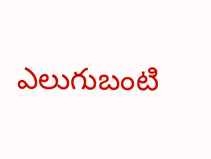ఎలుగుబంటి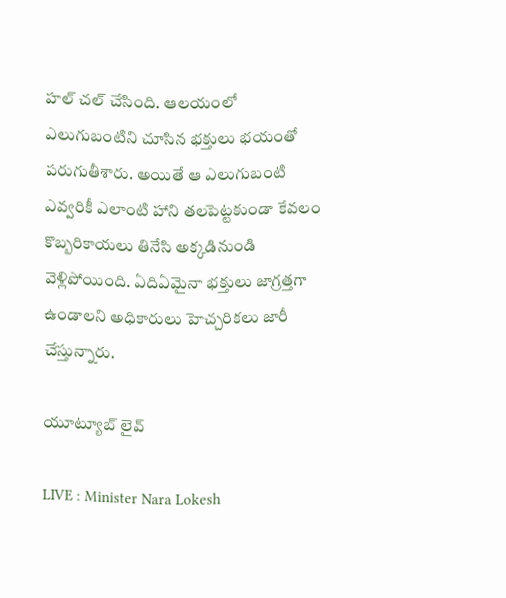హల్ చల్ చేసింది. ఆలయంలో ఎలుగుబంటిని చూసిన భక్తులు భయంతో పరుగుతీశారు. అయితే ఆ ఎలుగుబంటి ఎవ్వరికీ ఎలాంటి హాని తలపెట్టకుండా కేవలం కొబ్బరికాయలు తినేసి అక్కడినుండి వెళ్లిపోయింది. ఏదిఏమైనా భక్తులు జాగ్రత్తగా ఉండాలని అధికారులు హెచ్చరికలు జారీ చేస్తున్నారు.

యూట్యూబ్ లైవ్

LIVE : Minister Nara Lokesh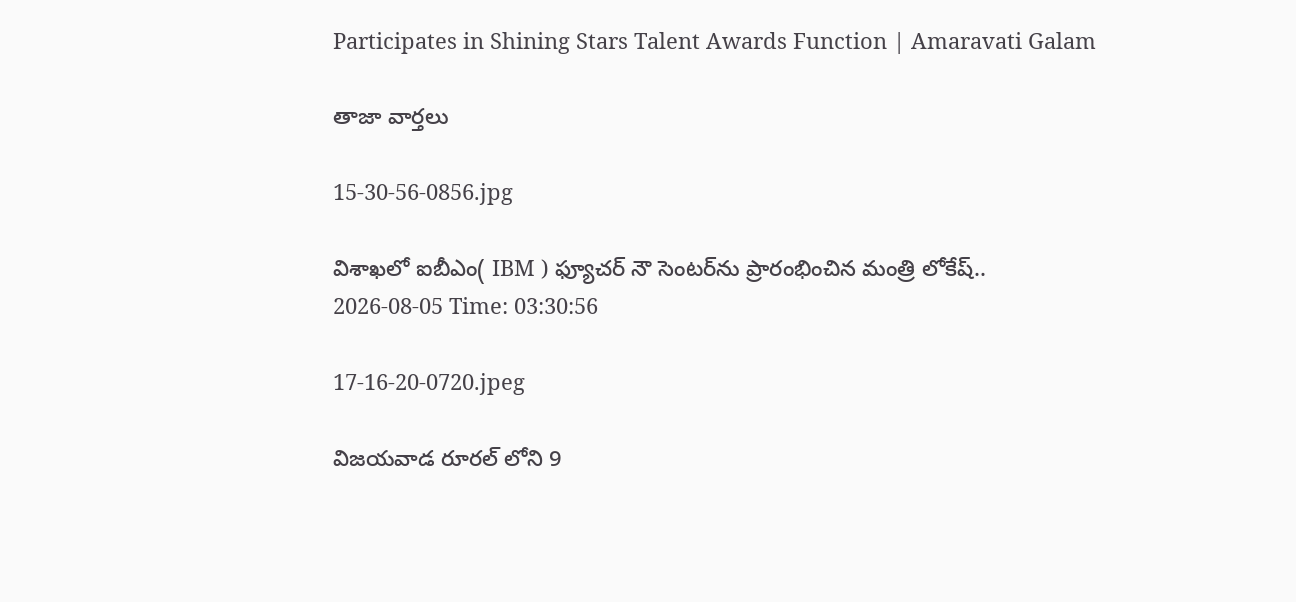Participates in Shining Stars Talent Awards Function | Amaravati Galam

తాజా వార్తలు

15-30-56-0856.jpg

విశాఖలో ఐబీఎం( IBM ) ఫ్యూచర్ నౌ సెంటర్‌ను ప్రారంభించిన మంత్రి లోకేష్..
2026-08-05 Time: 03:30:56

17-16-20-0720.jpeg

విజయవాడ రూరల్ లోని 9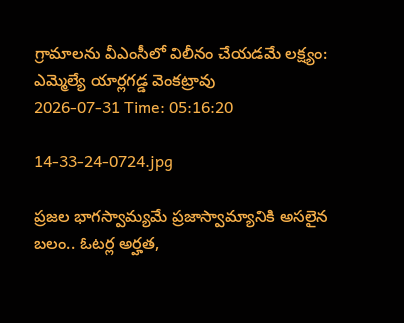గ్రామాలను వీఎంసీలో విలీనం చేయడమే లక్ష్యం: ఎమ్మెల్యే యార్లగడ్డ వెంకట్రావు
2026-07-31 Time: 05:16:20

14-33-24-0724.jpg

ప్ర‌జ‌ల భాగ‌స్వామ్య‌మే ప్రజాస్వామ్యానికి అస‌లైన బ‌లం.. ఓట‌ర్ల అర్హ‌త‌,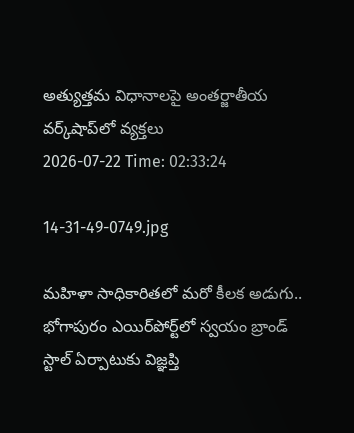అత్యుత్త‌మ విధానాల‌పై అంతర్జాతీయ వ‌ర్క్‌షాప్‌లో వ్యక్తలు
2026-07-22 Time: 02:33:24

14-31-49-0749.jpg

మ‌హిళా సాధికారిత‌లో మ‌రో కీల‌క అడుగు..  భోగాపురం ఎయిర్‌పోర్ట్‌లో స్వ‌యం బ్రాండ్ స్టాల్ ఏర్పాటుకు విజ్ఞ‌ప్తి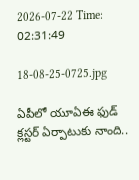2026-07-22 Time: 02:31:49

18-08-25-0725.jpg

ఏపీలో యూఏఈ ఫుడ్ క్లస్టర్ ఏర్పాటుకు నాంది..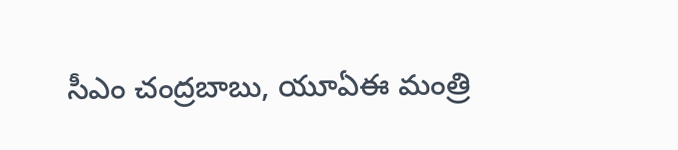సీఎం చంద్రబాబు, యూఏఈ మంత్రి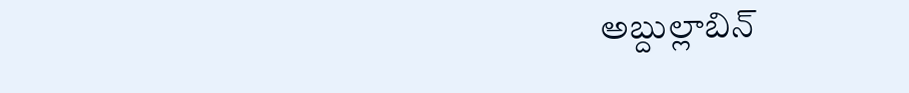అబ్దుల్లాబిన్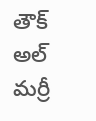తౌక్ అల్ మర్రీ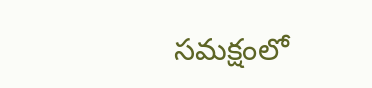సమక్షంలో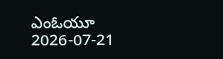ఎంఓయూ
2026-07-21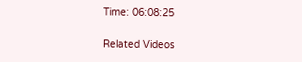Time: 06:08:25

Related Videos